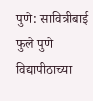पुणे: सावित्रीबाई फुले पुणे विद्यापीठाच्या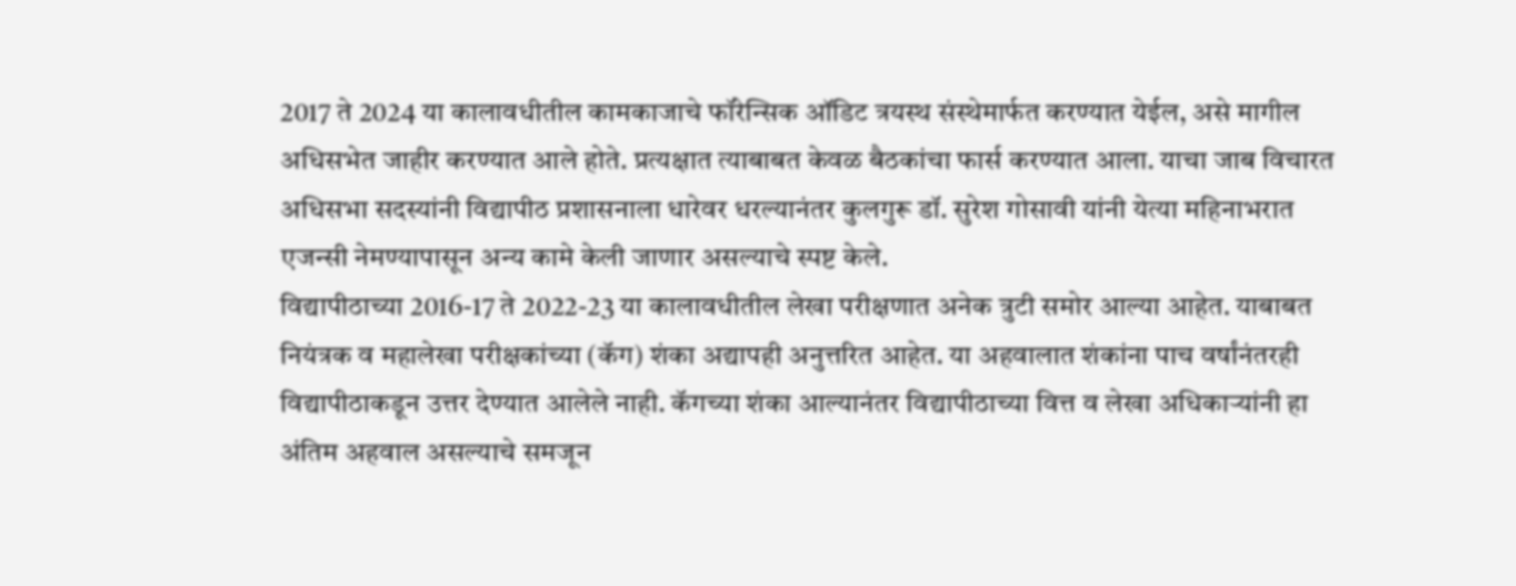2017 ते 2024 या कालावधीतील कामकाजाचे फॉरेन्सिक ऑडिट त्रयस्थ संस्थेमार्फत करण्यात येईल, असे मागील अधिसभेत जाहीर करण्यात आले होते. प्रत्यक्षात त्याबाबत केवळ बैठकांचा फार्स करण्यात आला. याचा जाब विचारत अधिसभा सदस्यांनी विद्यापीठ प्रशासनाला धारेवर धरल्यानंतर कुलगुरू डॉ. सुरेश गोसावी यांनी येत्या महिनाभरात एजन्सी नेमण्यापासून अन्य कामे केली जाणार असल्याचे स्पष्ट केले.
विद्यापीठाच्या 2016-17 ते 2022-23 या कालावधीतील लेखा परीक्षणात अनेक त्रुटी समोर आल्या आहेत. याबाबत नियंत्रक व महालेखा परीक्षकांच्या (कॅग) शंका अद्यापही अनुत्तरित आहेत. या अहवालात शंकांना पाच वर्षांनंतरही विद्यापीठाकडून उत्तर देण्यात आलेले नाही. कॅगच्या शंका आल्यानंतर विद्यापीठाच्या वित्त व लेखा अधिकाऱ्यांनी हा अंतिम अहवाल असल्याचे समजून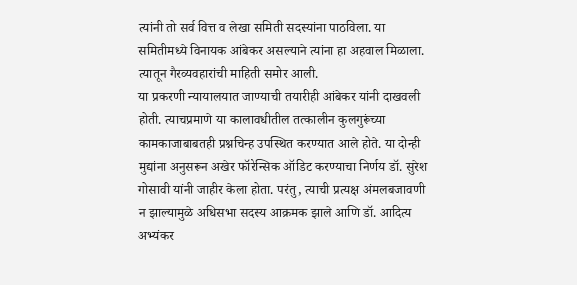त्यांनी तो सर्व वित्त व लेखा समिती सदस्यांना पाठविला. या समितीमध्ये विनायक आंबेकर असल्याने त्यांना हा अहवाल मिळाला. त्यातून गैरव्यवहारांची माहिती समोर आली.
या प्रकरणी न्यायालयात जाण्याची तयारीही आंबेकर यांनी दाखवली होती. त्याचप्रमाणे या कालावधीतील तत्कालीन कुलगुरूंच्या कामकाजाबाबतही प्रश्नचिन्ह उपस्थित करण्यात आले होते. या दोन्ही मुद्यांना अनुसरून अखेर फॉरेन्सिक ऑडिट करण्याचा निर्णय डॉ. सुरेश गोसावी यांनी जाहीर केला होता. परंतु, त्याची प्रत्यक्ष अंमलबजावणी न झाल्यामुळे अधिसभा सदस्य आक्रमक झाले आणि डॉ. आदित्य अभ्यंकर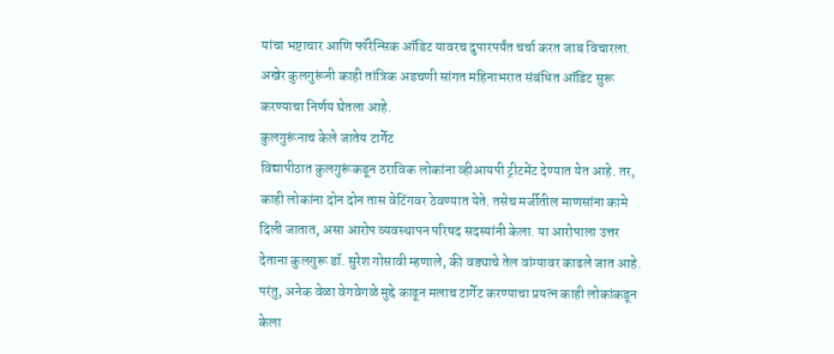यांचा भष्टाचार आणि फॉरेन्सिक ऑडिट यावरच दुपारपर्यंत चर्चा करत जाब विचारला. अखेर कुलगुरूंनी काही तांत्रिक अडचणी सांगत महिनाभरात संबंधित ऑडिट सुरू करण्याचा निर्णय घेतला आहे.
कुलगुरूंनाच केले जातेय टार्गेट
विद्यापीठात कुलगुरूंकडून ठराविक लोकांना व्हीआयपी ट्रीटमेंट देण्यात येत आहे. तर, काही लोकांना दोन दोन तास वेटिंगवर ठेवण्यात येते. तसेच मर्जीतील माणसांना कामे दिली जातात, असा आरोप व्यवस्थापन परिषद सदस्यांनी केला. या आरोपाला उत्तर देताना कुलगुरू डॉ. सुरेश गोसावी म्हणाले, की वड्याचे तेल वांग्यावर काढले जात आहे. परंतु, अनेक वेळा वेगवेगळे मुद्दे काढून मलाच टार्गेट करण्याचा प्रयत्न काही लोकांकडून केला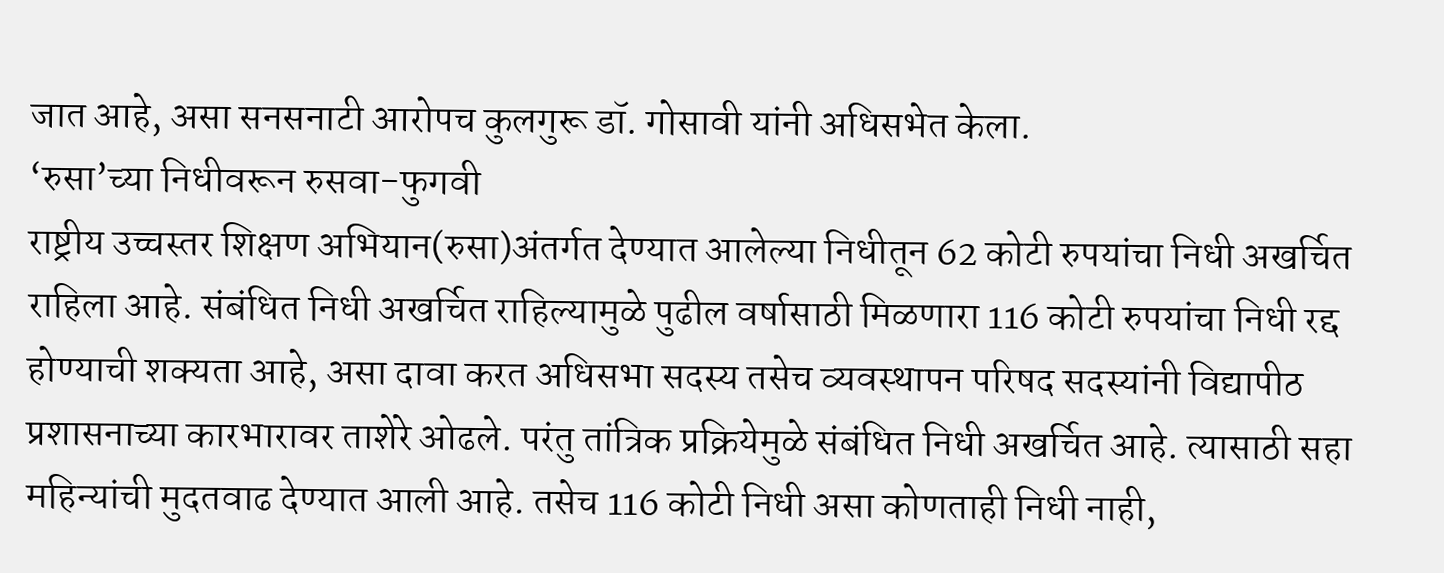जात आहे, असा सनसनाटी आरोपच कुलगुरू डॉ. गोसावी यांनी अधिसभेत केला.
‘रुसा’च्या निधीवरून रुसवा-फुगवी
राष्ट्रीय उच्चस्तर शिक्षण अभियान(रुसा)अंतर्गत देण्यात आलेल्या निधीतून 62 कोटी रुपयांचा निधी अखर्चित राहिला आहे. संबंधित निधी अखर्चित राहिल्यामुळे पुढील वर्षासाठी मिळणारा 116 कोटी रुपयांचा निधी रद्द होण्याची शक्यता आहे, असा दावा करत अधिसभा सदस्य तसेच व्यवस्थापन परिषद सदस्यांनी विद्यापीठ प्रशासनाच्या कारभारावर ताशेरे ओढले. परंतु तांत्रिक प्रक्रियेमुळे संबंधित निधी अखर्चित आहे. त्यासाठी सहा महिन्यांची मुदतवाढ देण्यात आली आहे. तसेच 116 कोटी निधी असा कोणताही निधी नाही,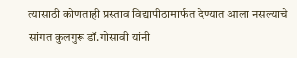त्यासाठी कोणताही प्रस्ताव विद्यापीठामार्फत देण्यात आला नसल्याचे सांगत कुलगुरू डॉ.गोसावी यांनी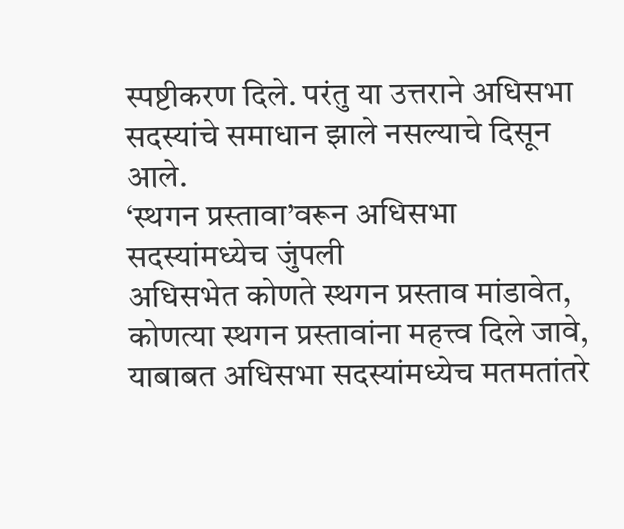स्पष्टीकरण दिले. परंतु या उत्तराने अधिसभा सदस्यांचे समाधान झाले नसल्याचे दिसून आले.
‘स्थगन प्रस्तावा’वरून अधिसभा सदस्यांमध्येच जुंपली
अधिसभेत कोणते स्थगन प्रस्ताव मांडावेत, कोणत्या स्थगन प्रस्तावांना महत्त्व दिले जावे, याबाबत अधिसभा सदस्यांमध्येच मतमतांतरे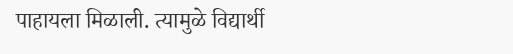पाहायला मिळाली. त्यामुळे विद्यार्थी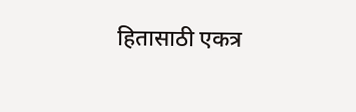हितासाठी एकत्र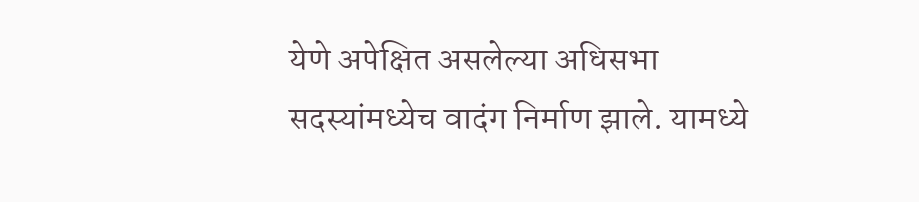येणे अपेक्षित असलेल्या अधिसभा सदस्यांमध्येच वादंग निर्माण झाले. यामध्ये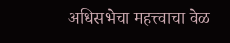अधिसभेचा महत्त्वाचा वेळ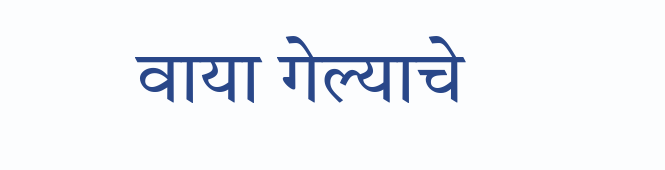वाया गेल्याचे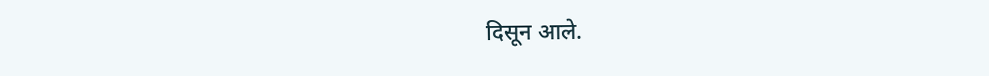दिसून आले.